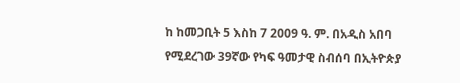ከ ከመጋቢት 5 እስከ 7 2009 ዓ. ም. በአዲስ አበባ የሚደረገው 39ኛው የካፍ ዓመታዊ ስብሰባ በኢትዮጵያ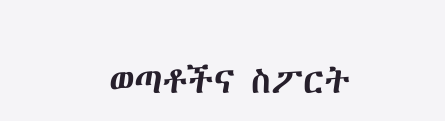ወጣቶችና ስፖርት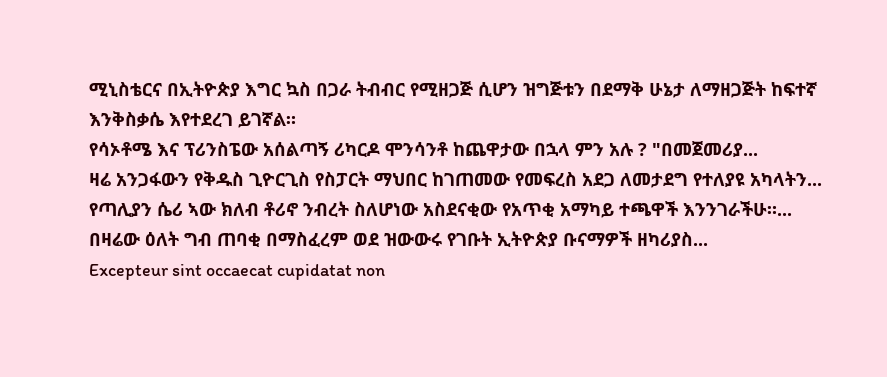ሚኒስቴርና በኢትዮጵያ እግር ኳስ በጋራ ትብብር የሚዘጋጅ ሲሆን ዝግጅቱን በደማቅ ሁኔታ ለማዘጋጅት ከፍተኛ እንቅስቃሴ እየተደረገ ይገኛል።
የሳኦቶሜ እና ፕሪንስፔው አሰልጣኝ ሪካርዶ ሞንሳንቶ ከጨዋታው በኋላ ምን አሉ ? "በመጀመሪያ...
ዛሬ አንጋፋውን የቅዱስ ጊዮርጊስ የስፓርት ማህበር ከገጠመው የመፍረስ አደጋ ለመታደግ የተለያዩ አካላትን...
የጣሊያን ሴሪ ኣው ክለብ ቶሪኖ ንብረት ስለሆነው አስደናቂው የአጥቂ አማካይ ተጫዋች እንንገራችሁ።...
በዛሬው ዕለት ግብ ጠባቂ በማስፈረም ወደ ዝውውሩ የገቡት ኢትዮጵያ ቡናማዎች ዘካሪያስ...
Excepteur sint occaecat cupidatat non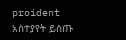proident
አስተያየት ይስጡ